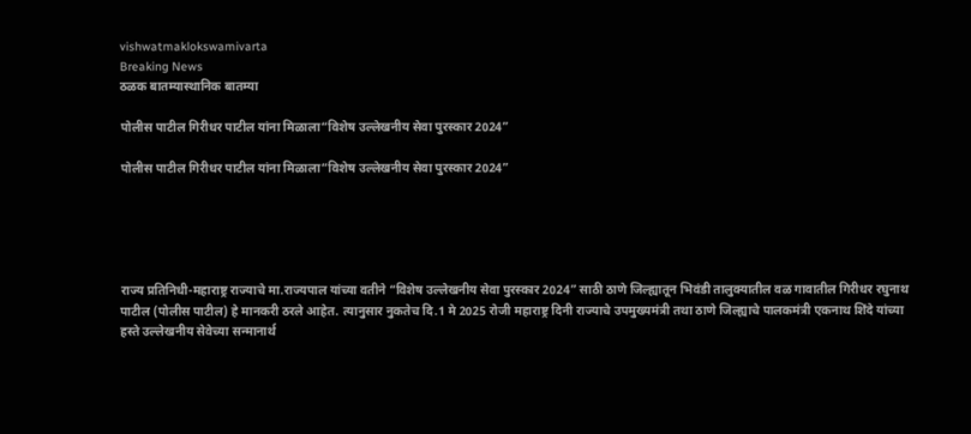vishwatmaklokswamivarta
Breaking News
ठळक बातम्यास्थानिक बातम्या

पोलीस पाटील गिरीधर पाटील यांना मिळाला“विशेष उल्लेखनीय सेवा पुरस्कार 2024”

पोलीस पाटील गिरीधर पाटील यांना मिळाला“विशेष उल्लेखनीय सेवा पुरस्कार 2024”





राज्य प्रतिनिधी-महाराष्ट्र राज्याचे मा.राज्यपाल यांच्या वतीने “विशेष उल्लेखनीय सेवा पुरस्कार 2024” साठी ठाणे जिल्ह्यातून भिवंडी तालुक्यातील वळ गावातील गिरीधर रघुनाथ पाटील (पोलीस पाटील) हे मानकरी ठरले आहेत. त्यानुसार नुकतेच दि.1 मे 2025 रोजी महाराष्ट्र दिनी राज्याचे उपमुख्यमंत्री तथा ठाणे जिल्ह्याचे पालकमंत्री एकनाथ शिंदे यांच्या हस्ते उल्लेखनीय सेवेच्या सन्मानार्थ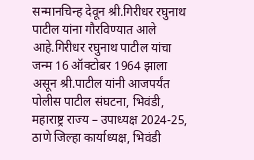सन्मानचिन्ह देवून श्री.गिरीधर रघुनाथ पाटील यांना गौरविण्यात आले आहे.गिरीधर रघुनाथ पाटील यांचा जन्म 16 ऑक्टोबर 1964 झाला असून श्री.पाटील यांनी आजपर्यंत पोलीस पाटील संघटना, भिवंडी, महाराष्ट्र राज्य – उपाध्यक्ष 2024-25, ठाणे जिल्हा कार्याध्यक्ष, भिवंडी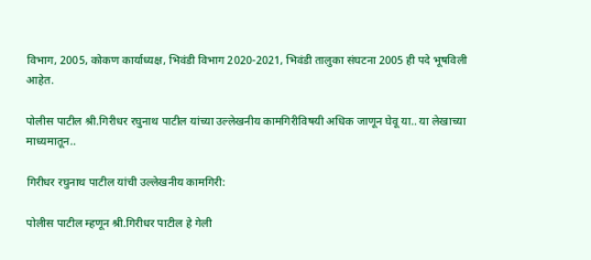विभाग, 2005, कोकण कार्याध्यक्ष, भिवंडी विभाग 2020-2021, भिवंडी तालुका संघटना 2005 ही पदे भूषविली आहेत.

पोलीस पाटील श्री.गिरीधर रघुनाथ पाटील यांच्या उल्लेखनीय कामगिरीविषयी अधिक जाणून घेवू या.. या लेखाच्या माध्यमातून..

गिरीधर रघुनाथ पाटील यांची उल्लेखनीय कामगिरी:

पोलीस पाटील म्हणून श्री.गिरीधर पाटील हे गेली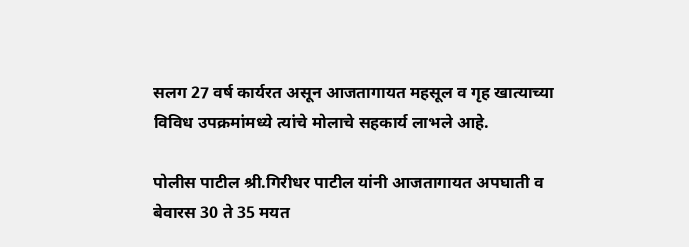सलग 27 वर्ष कार्यरत असून आजतागायत महसूल व गृह खात्याच्या विविध उपक्रमांमध्ये त्यांचे मोलाचे सहकार्य लाभले आहे.

पोलीस पाटील श्री.गिरीधर पाटील यांनी आजतागायत अपघाती व बेवारस 30 ते 35 मयत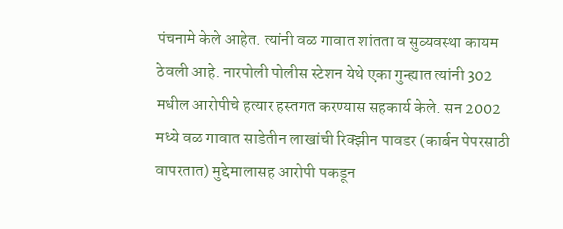पंचनामे केले आहेत. त्यांनी वळ गावात शांतता व सुव्यवस्था कायम ठेवली आहे. नारपोली पोलीस स्टेशन येथे एका गुन्ह्यात त्यांनी 302 मधील आरोपीचे हत्यार हस्तगत करण्यास सहकार्य केले. सन 2002 मध्ये वळ गावात साडेतीन लाखांची रिक्झीन पावडर (कार्बन पेपरसाठी वापरतात) मुद्देमालासह आरोपी पकडून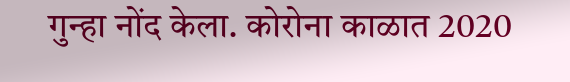गुन्हा नोंद केला. कोरोना काळात 2020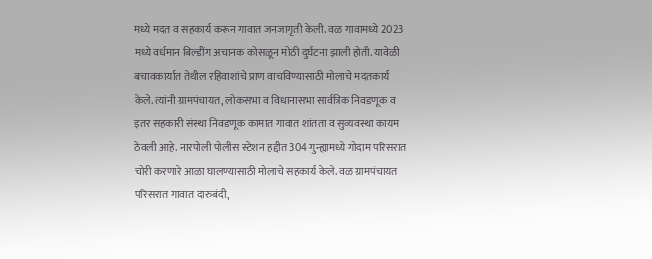मध्ये मदत व सहकार्य करून गावात जनजागृती केली. वळ गावामध्ये 2023 मध्ये वर्धमान बिल्डींग अचानक कोसळून मोठी दुर्घटना झाली होती. यावेळी बचावकार्यात तेथील रहिवाशांचे प्राण वाचविण्यासाठी मोलाचे मदतकार्य केले. त्यांनी ग्रामपंचायत, लोकसभा व विधानासभा सार्वत्रिक निवडणूक व इतर सहकारी संस्था निवडणूक कामात गावात शांतता व सुव्यवस्था कायम ठेवली आहे. नारपोली पोलीस स्टेशन हद्दीत 304 गुन्ह्यामध्ये गोदाम परिसरात चोरी करणारे आळा घालण्यासाठी मोलाचे सहकार्य केले. वळ ग्रामपंचायत परिसरात गावात दारुबंदी,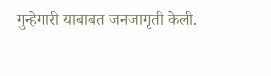गुन्हेगारी याबाबत जनजागृती केली.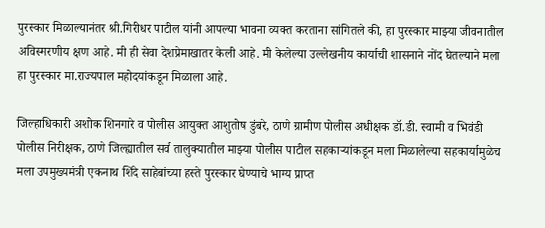पुरस्कार मिळाल्यानंतर श्री.गिरीधर पाटील यांनी आपल्या भावना व्यक्त करताना सांगितले की, हा पुरस्कार माझ्या जीवनातील अविस्मरणीय क्षण आहे. मी ही सेवा देशप्रेमाखातर केली आहे. मी केलेल्या उल्लेखनीय कार्याची शासनाने नोंद घेतल्याने मला हा पुरस्कार मा.राज्यपाल महोदयांकडून मिळाला आहे.

जिल्हाधिकारी अशोक शिनगारे व पोलीस आयुक्त आशुतोष डुंबरे, ठाणे ग्रामीण पोलीस अधीक्षक डॉ.डी. स्वामी व भिवंडी पोलीस निरीक्षक, ठाणे जिल्ह्यातील सर्व तालुक्यातील माझ्या पोलीस पाटील सहकाऱ्यांकडून मला मिळालेल्या सहकार्यामुळेच मला उपमुख्यमंत्री एकनाथ शिंदे साहेबांच्या हस्ते पुरस्कार घेण्याचे भाग्य प्राप्त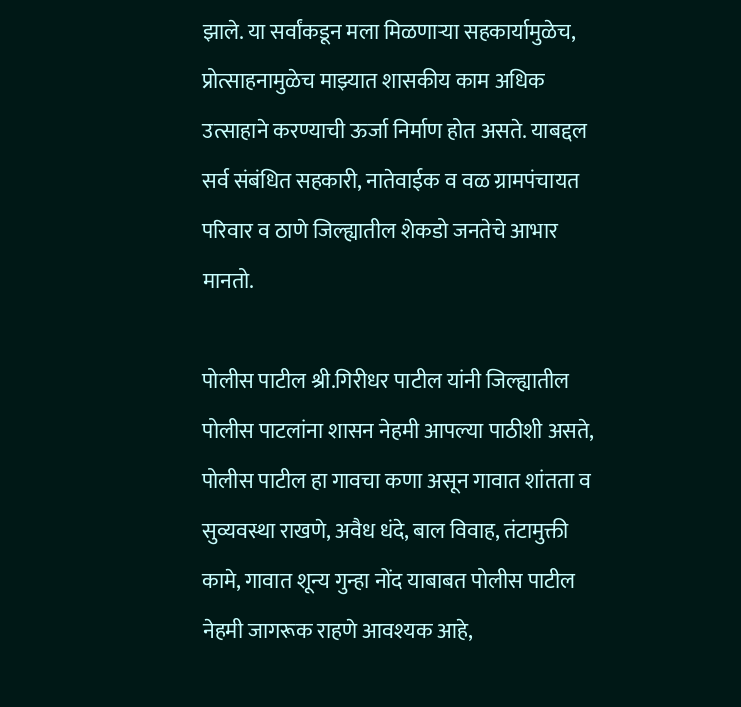झाले. या सर्वांकडून मला मिळणाऱ्या सहकार्यामुळेच, प्रोत्साहनामुळेच माझ्यात शासकीय काम अधिक उत्साहाने करण्याची ऊर्जा निर्माण होत असते. याबद्दल सर्व संबंधित सहकारी, नातेवाईक व वळ ग्रामपंचायत परिवार व ठाणे जिल्ह्यातील शेकडो जनतेचे आभार मानतो.

पोलीस पाटील श्री.गिरीधर पाटील यांनी जिल्ह्यातील पोलीस पाटलांना शासन नेहमी आपल्या पाठीशी असते, पोलीस पाटील हा गावचा कणा असून गावात शांतता व सुव्यवस्था राखणे, अवैध धंदे, बाल विवाह, तंटामुक्ती कामे, गावात शून्य गुन्हा नोंद याबाबत पोलीस पाटील नेहमी जागरूक राहणे आवश्यक आहे,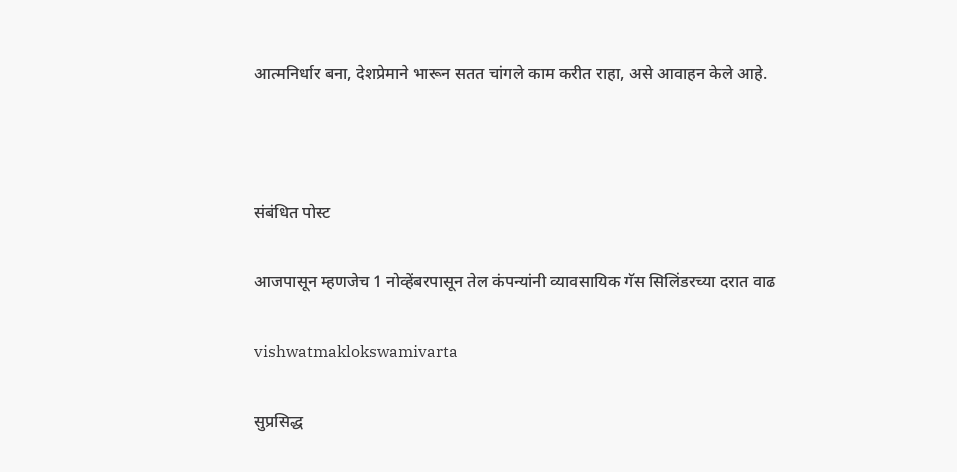आत्मनिर्धार बना, देशप्रेमाने भारून सतत चांगले काम करीत राहा, असे आवाहन केले आहे.



संबंधित पोस्ट

आजपासून म्हणजेच 1 नोव्हेंबरपासून तेल कंपन्यांनी व्यावसायिक गॅस सिलिंडरच्या दरात वाढ

vishwatmaklokswamivarta

सुप्रसिद्ध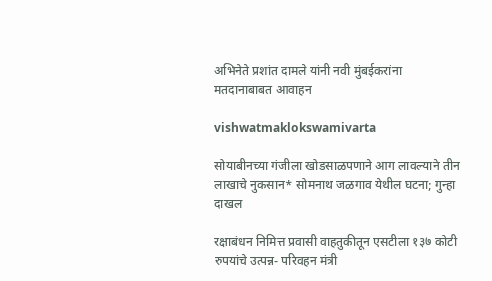अभिनेते प्रशांत दामले यांनी नवी मुंबईकरांना मतदानाबाबत आवाहन

vishwatmaklokswamivarta

सोयाबीनच्या गंजीला खोडसाळपणाने आग लावल्याने तीन लाखाचे नुकसान* सोमनाथ जळगाव येथील घटना; गुन्हा दाखल

रक्षाबंधन निमित्त प्रवासी वाहतुकीतून एसटीला १३७ कोटी रुपयांचे उत्पन्न- परिवहन मंत्री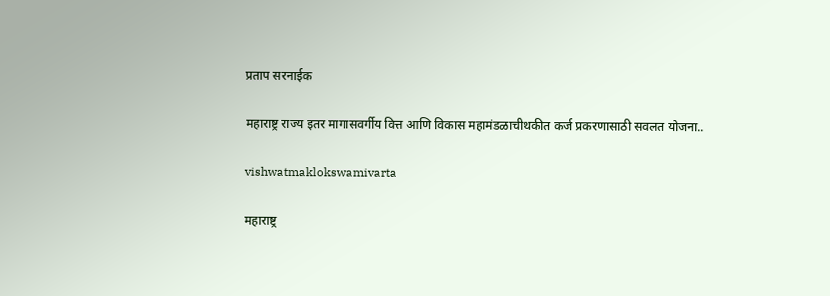प्रताप सरनाईक

महाराष्ट्र राज्य इतर मागासवर्गीय वित्त आणि विकास महामंडळाचीथकीत कर्ज प्रकरणासाठी सवलत योजना..

vishwatmaklokswamivarta

महाराष्ट्र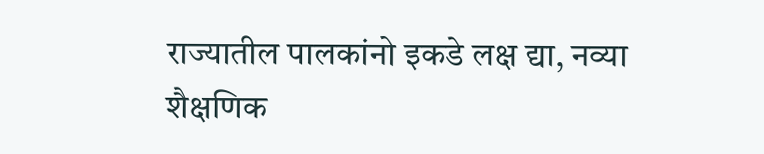राज्यातील पालकांनो इकडे लक्ष द्या, नव्या शैक्षणिक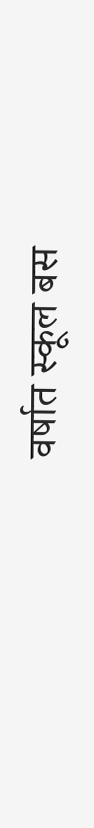वर्षात स्कूल बस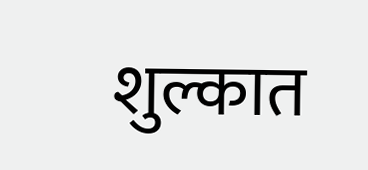शुल्कात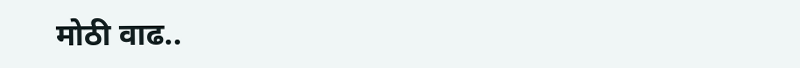मोठी वाढ..